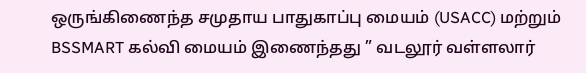ஒருங்கிணைந்த சமுதாய பாதுகாப்பு மையம் (USACC) மற்றும் BSSMART கல்வி மையம் இணைந்தது ” வடலூர் வள்ளலார்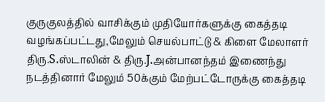குருகுலத்தில் வாசிக்கும் முதியோர்களுக்கு கைத்தடி வழங்கப்பட்டது,மேலும் செயல்பாட்டு & கிளை மேலாளர் திரு.S.ஸ்டாலின் & திரு.J.அன்பானந்தம் இணைந்து நடத்தினார் மேலும் 50க்கும் மேற்பட்டோருக்கு கைத்தடி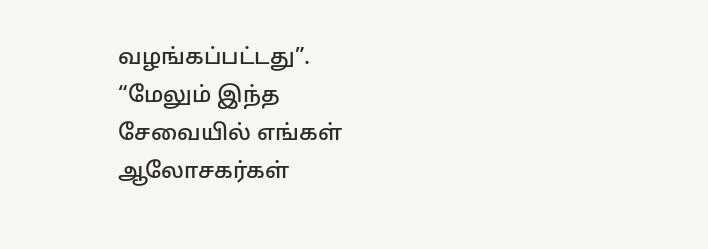வழங்கப்பட்டது”.
“மேலும் இந்த சேவையில் எங்கள் ஆலோசகர்கள்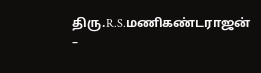திரு.R.S.மணிகண்டராஜன் –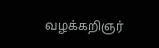வழக்கறிஞர்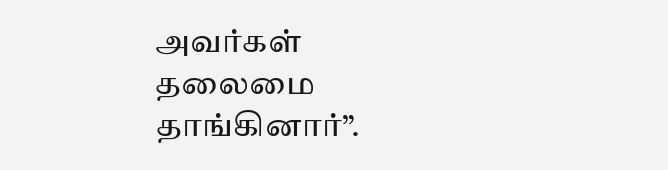அவர்கள் தலைமை தாங்கினார்”.